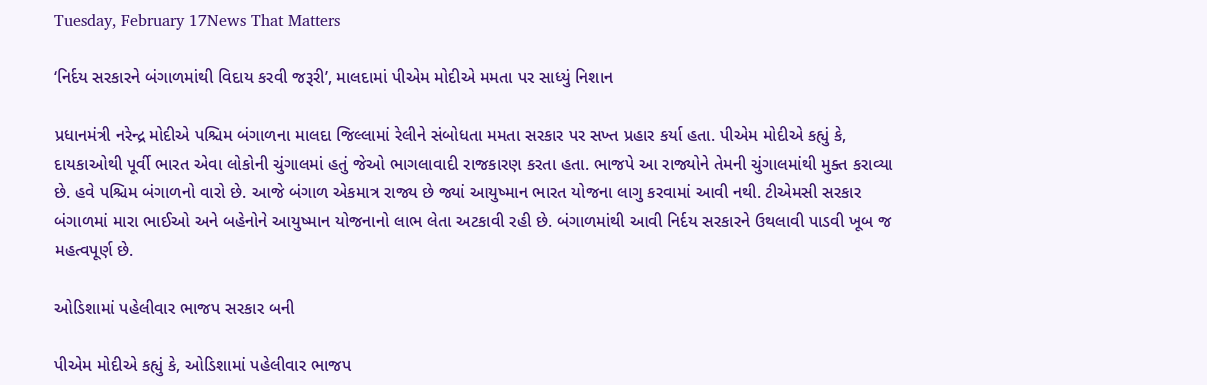Tuesday, February 17News That Matters

‘નિર્દય સરકારને બંગાળમાંથી વિદાય કરવી જરૂરી’, માલદામાં પીએમ મોદીએ મમતા પર સાધ્યું નિશાન

પ્રધાનમંત્રી નરેન્દ્ર મોદીએ પશ્ચિમ બંગાળના માલદા જિલ્લામાં રેલીને સંબોધતા મમતા સરકાર પર સખ્ત પ્રહાર કર્યા હતા. પીએમ મોદીએ કહ્યું કે, દાયકાઓથી પૂર્વી ભારત એવા લોકોની ચુંગાલમાં હતું જેઓ ભાગલાવાદી રાજકારણ કરતા હતા. ભાજપે આ રાજ્યોને તેમની ચુંગાલમાંથી મુક્ત કરાવ્યા છે. હવે પશ્ચિમ બંગાળનો વારો છે. આજે બંગાળ એકમાત્ર રાજ્ય છે જ્યાં આયુષ્માન ભારત યોજના લાગુ કરવામાં આવી નથી. ટીએમસી સરકાર બંગાળમાં મારા ભાઈઓ અને બહેનોને આયુષ્માન યોજનાનો લાભ લેતા અટકાવી રહી છે. બંગાળમાંથી આવી નિર્દય સરકારને ઉથલાવી પાડવી ખૂબ જ મહત્વપૂર્ણ છે.

ઓડિશામાં પહેલીવાર ભાજપ સરકાર બની

પીએમ મોદીએ કહ્યું કે, ઓડિશામાં પહેલીવાર ભાજપ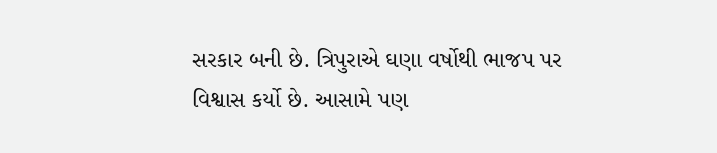સરકાર બની છે. ત્રિપુરાએ ઘણા વર્ષોથી ભાજપ પર વિશ્વાસ કર્યો છે. આસામે પણ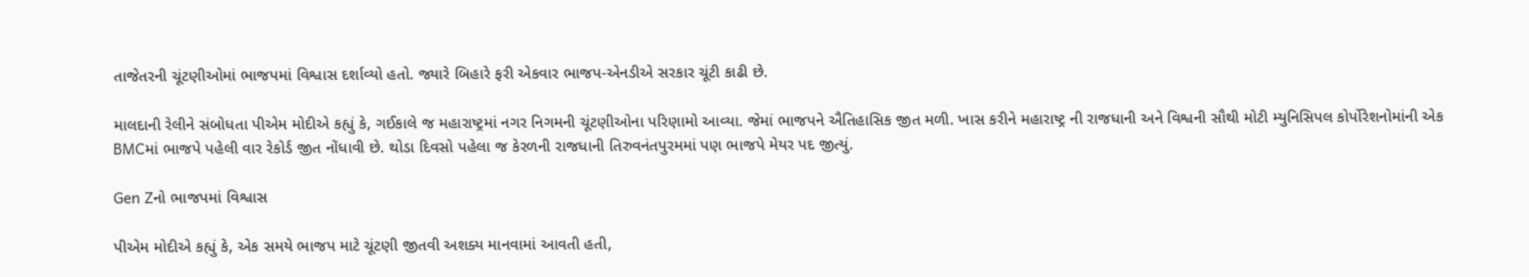તાજેતરની ચૂંટણીઓમાં ભાજપમાં વિશ્વાસ દર્શાવ્યો હતો. જ્યારે બિહારે ફરી એકવાર ભાજપ-એનડીએ સરકાર ચૂંટી કાઢી છે.

માલદાની રેલીને સંબોધતા પીએમ મોદીએ કહ્યું કે, ગઈકાલે જ મહારાષ્ટ્રમાં નગર નિગમની ચૂંટણીઓના પરિણામો આવ્યા. જેમાં ભાજપને ઐતિહાસિક જીત મળી. ખાસ કરીને મહારાષ્ટ્ર ની રાજધાની અને વિશ્વની સૌથી મોટી મ્યુનિસિપલ કોર્પોરેશનોમાંની એક BMCમાં ભાજપે પહેલી વાર રેકોર્ડ જીત નોંધાવી છે. થોડા દિવસો પહેલા જ કેરળની રાજધાની તિરુવનંતપુરમમાં પણ ભાજપે મેયર પદ જીત્યું.

Gen Zનો ભાજપમાં વિશ્વાસ

પીએમ મોદીએ કહ્યું કે, એક સમયે ભાજપ માટે ચૂંટણી જીતવી અશક્ય માનવામાં આવતી હતી,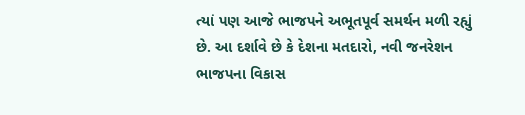ત્યાં પણ આજે ભાજપને અભૂતપૂર્વ સમર્થન મળી રહ્યું છે. આ દર્શાવે છે કે દેશના મતદારો, નવી જનરેશન ભાજપના વિકાસ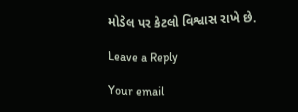મોડેલ પર કેટલો વિશ્વાસ રાખે છે.

Leave a Reply

Your email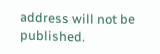address will not be published.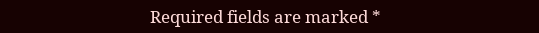Required fields are marked *